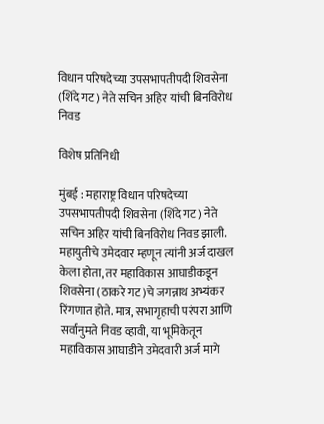विधान परिषदेच्या उपसभापतीपदी शिवसेना (शिंदे गट) नेते सचिन अहिर यांची बिनविरोध निवड

विशेष प्रतिनिधी

मुंबई : महाराष्ट्र विधान परिषदेच्या उपसभापतीपदी शिवसेना (शिंदे गट) नेते सचिन अहिर यांची बिनविरोध निवड झाली. महायुतीचे उमेदवार म्हणून त्यांनी अर्ज दाखल केला होता, तर महाविकास आघाडीकडून शिवसेना (ठाकरे गट)चे जगन्नाथ अभ्यंकर रिंगणात होते. मात्र, सभागृहाची परंपरा आणि सर्वानुमते निवड व्हावी, या भूमिकेतून महाविकास आघाडीने उमेदवारी अर्ज मागे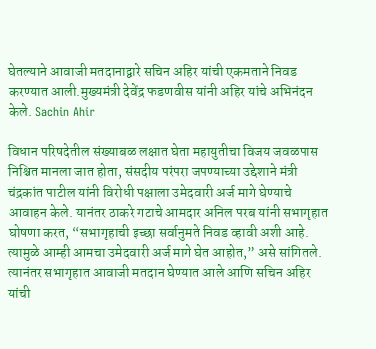घेतल्याने आवाजी मतदानाद्वारे सचिन अहिर यांची एकमताने निवड करण्यात आली.मुख्यमंत्री देवेंद्र फडणवीस यांनी अहिर यांचे अभिनंदन केले. Sachin Ahir

विधान परिषदेतील संख्याबळ लक्षात घेता महायुतीचा विजय जवळपास निश्चित मानला जात होता, संसदीय परंपरा जपण्याच्या उद्देशाने मंत्री चंद्रकांत पाटील यांनी विरोधी पक्षाला उमेदवारी अर्ज मागे घेण्याचे आवाहन केले. यानंतर ठाकरे गटाचे आमदार अनिल परब यांनी सभागृहात घोषणा करत, “सभागृहाची इच्छा सर्वानुमते निवड व्हावी अशी आहे. त्यामुळे आम्ही आमचा उमेदवारी अर्ज मागे घेत आहोत,” असे सांगितले. त्यानंतर सभागृहात आवाजी मतदान घेण्यात आले आणि सचिन अहिर यांची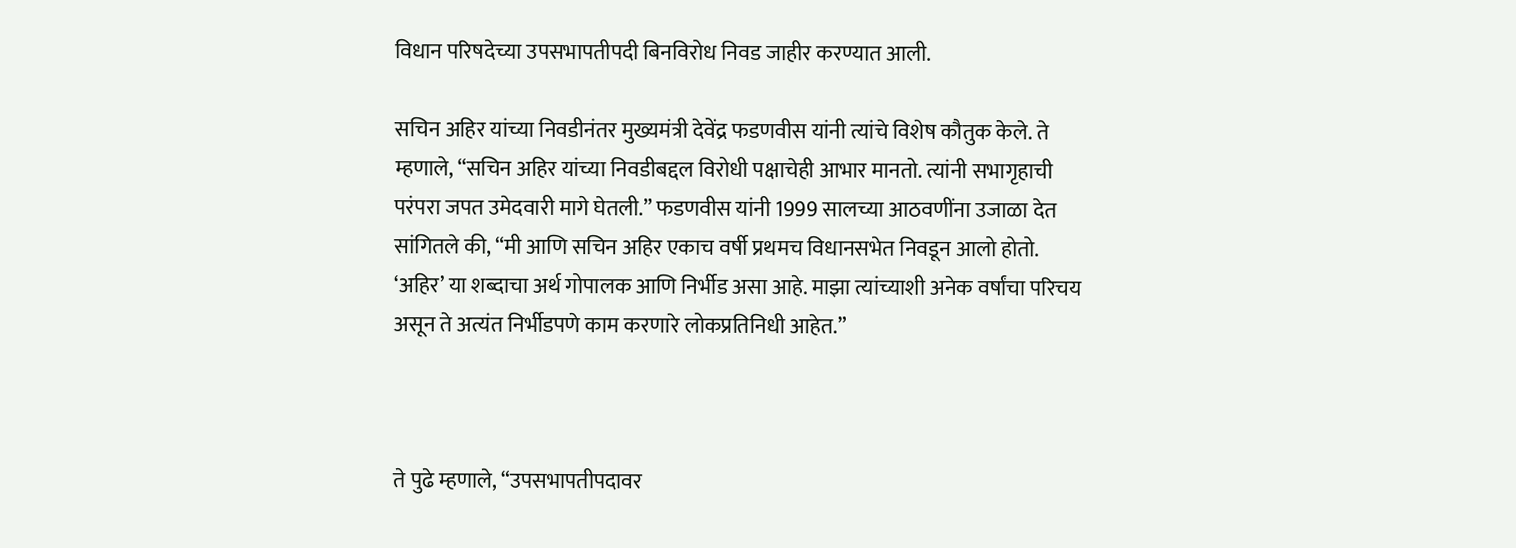विधान परिषदेच्या उपसभापतीपदी बिनविरोध निवड जाहीर करण्यात आली.

सचिन अहिर यांच्या निवडीनंतर मुख्यमंत्री देवेंद्र फडणवीस यांनी त्यांचे विशेष कौतुक केले. ते म्हणाले, “सचिन अहिर यांच्या निवडीबद्दल विरोधी पक्षाचेही आभार मानतो. त्यांनी सभागृहाची परंपरा जपत उमेदवारी मागे घेतली.” फडणवीस यांनी 1999 सालच्या आठवणींना उजाळा देत सांगितले की, “मी आणि सचिन अहिर एकाच वर्षी प्रथमच विधानसभेत निवडून आलो होतो. ‘अहिर’ या शब्दाचा अर्थ गोपालक आणि निर्भीड असा आहे. माझा त्यांच्याशी अनेक वर्षांचा परिचय असून ते अत्यंत निर्भीडपणे काम करणारे लोकप्रतिनिधी आहेत.”



ते पुढे म्हणाले, “उपसभापतीपदावर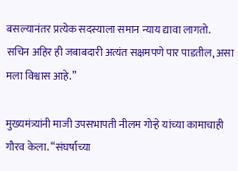बसल्यानंतर प्रत्येक सदस्याला समान न्याय द्यावा लागतो. सचिन अहिर ही जबाबदारी अत्यंत सक्षमपणे पार पाडतील, असा मला विश्वास आहे.”

मुख्यमंत्र्यांनी माजी उपसभापती नीलम गोऱ्हे यांच्या कामाचाही गौरव केला. “संघर्षाच्या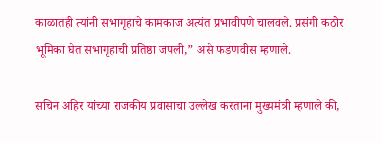काळातही त्यांनी सभागृहाचे कामकाज अत्यंत प्रभावीपणे चालवले. प्रसंगी कठोर भूमिका घेत सभागृहाची प्रतिष्ठा जपली,” असे फडणवीस म्हणाले.

सचिन अहिर यांच्या राजकीय प्रवासाचा उल्लेख करताना मुख्यमंत्री म्हणाले की,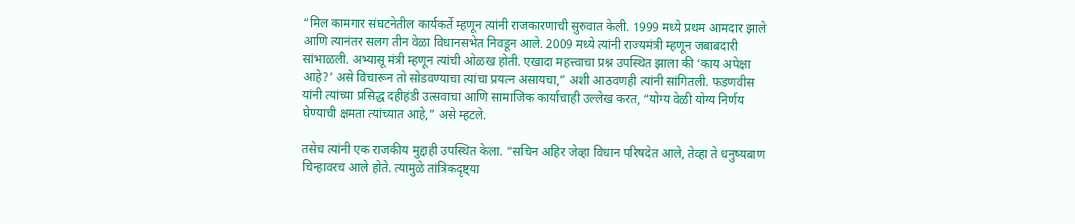“मिल कामगार संघटनेतील कार्यकर्ते म्हणून त्यांनी राजकारणाची सुरुवात केली. 1999 मध्ये प्रथम आमदार झाले आणि त्यानंतर सलग तीन वेळा विधानसभेत निवडून आले. 2009 मध्ये त्यांनी राज्यमंत्री म्हणून जबाबदारी सांभाळली. अभ्यासू मंत्री म्हणून त्यांची ओळख होती. एखादा महत्त्वाचा प्रश्न उपस्थित झाला की ‘काय अपेक्षा आहे?’ असे विचारून तो सोडवण्याचा त्यांचा प्रयत्न असायचा,” अशी आठवणही त्यांनी सांगितली. फडणवीस यांनी त्यांच्या प्रसिद्ध दहीहंडी उत्सवाचा आणि सामाजिक कार्याचाही उल्लेख करत, “योग्य वेळी योग्य निर्णय घेण्याची क्षमता त्यांच्यात आहे,” असे म्हटले.

तसेच त्यांनी एक राजकीय मुद्दाही उपस्थित केला. “सचिन अहिर जेव्हा विधान परिषदेत आले, तेव्हा ते धनुष्यबाण चिन्हावरच आले होते. त्यामुळे तांत्रिकदृष्ट्या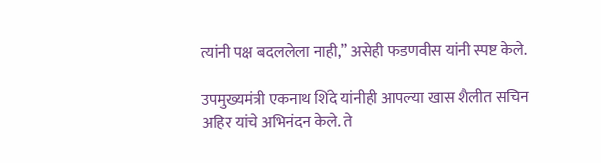त्यांनी पक्ष बदललेला नाही,” असेही फडणवीस यांनी स्पष्ट केले.

उपमुख्यमंत्री एकनाथ शिंदे यांनीही आपल्या खास शैलीत सचिन अहिर यांचे अभिनंदन केले. ते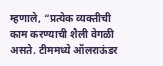म्हणाले, “प्रत्येक व्यक्तीची काम करण्याची शैली वेगळी असते. टीममध्ये ऑलराऊंडर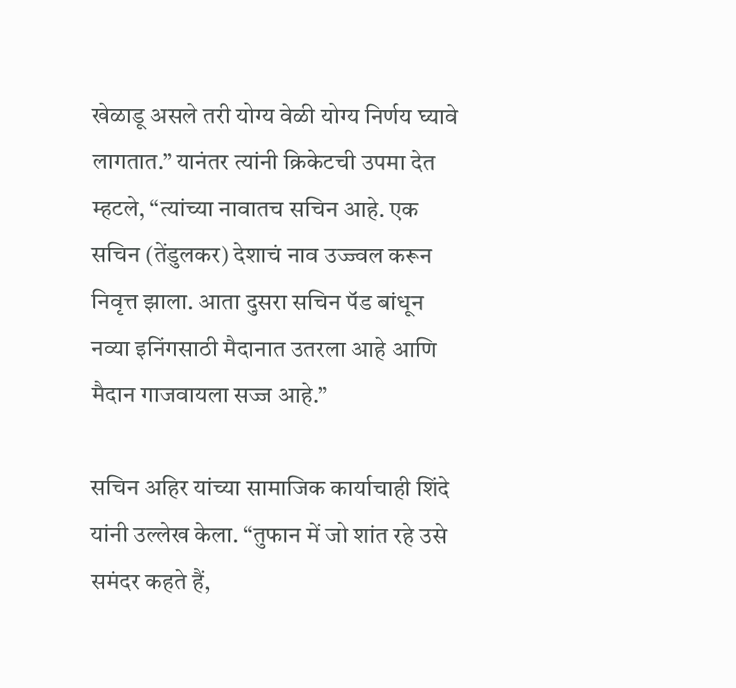खेळाडू असले तरी योग्य वेळी योग्य निर्णय घ्यावे लागतात.” यानंतर त्यांनी क्रिकेटची उपमा देत म्हटले, “त्यांच्या नावातच सचिन आहे. एक सचिन (तेंडुलकर) देशाचं नाव उज्ज्वल करून निवृत्त झाला. आता दुसरा सचिन पॅड बांधून नव्या इनिंगसाठी मैदानात उतरला आहे आणि मैदान गाजवायला सज्ज आहे.”

सचिन अहिर यांच्या सामाजिक कार्याचाही शिंदे यांनी उल्लेख केला. “तुफान में जो शांत रहे उसे समंदर कहते हैं,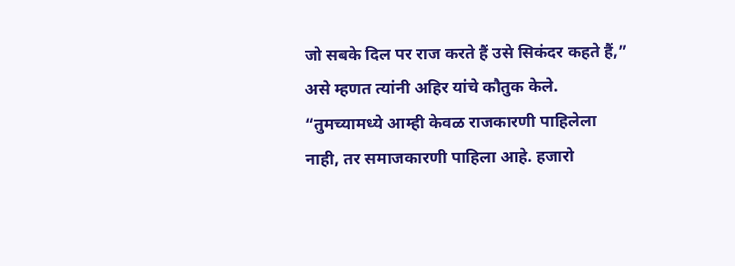जो सबके दिल पर राज करते हैं उसे सिकंदर कहते हैं,” असे म्हणत त्यांनी अहिर यांचे कौतुक केले. “तुमच्यामध्ये आम्ही केवळ राजकारणी पाहिलेला नाही, तर समाजकारणी पाहिला आहे. हजारो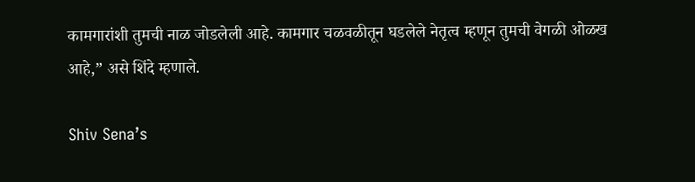कामगारांशी तुमची नाळ जोडलेली आहे. कामगार चळवळीतून घडलेले नेतृत्व म्हणून तुमची वेगळी ओळख आहे,” असे शिंदे म्हणाले.

Shiv Sena’s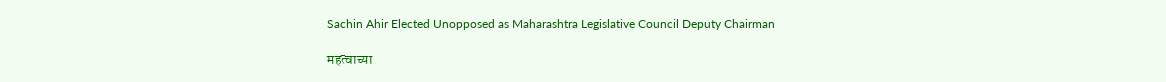Sachin Ahir Elected Unopposed as Maharashtra Legislative Council Deputy Chairman

महत्वाच्या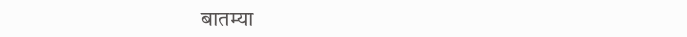बातम्या